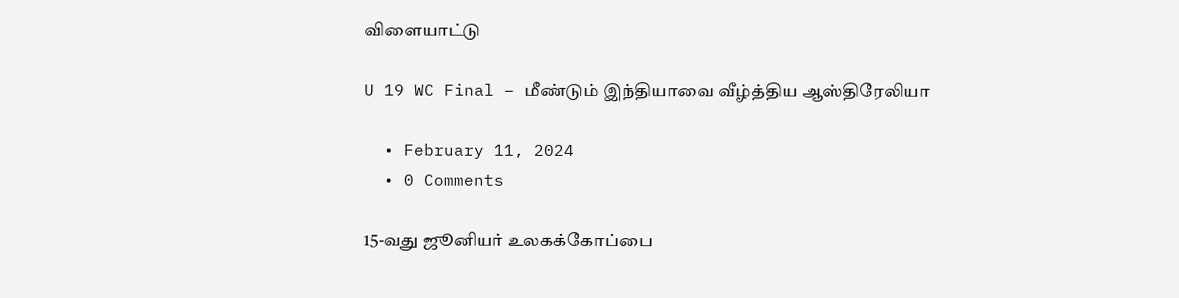விளையாட்டு

U 19 WC Final – மீண்டும் இந்தியாவை வீழ்த்திய ஆஸ்திரேலியா

  • February 11, 2024
  • 0 Comments

15-வது ஜூனியர் உலகக்கோப்பை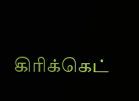கிரிக்கெட்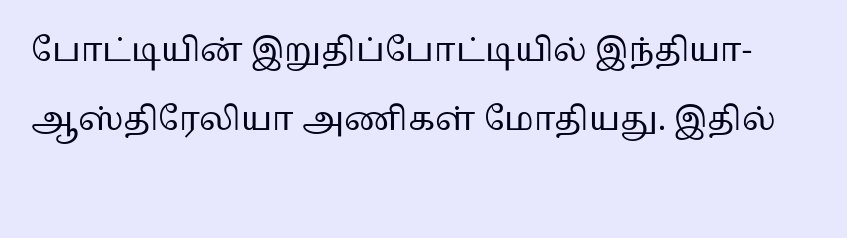போட்டியின் இறுதிப்போட்டியில் இந்தியா- ஆஸ்திரேலியா அணிகள் மோதியது. இதில்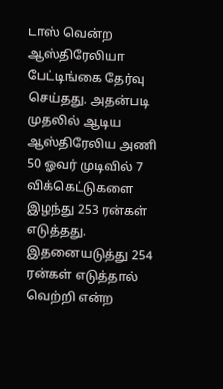டாஸ் வென்ற ஆஸ்திரேலியா பேட்டிங்கை தேர்வு செய்தது. அதன்படி முதலில் ஆடிய ஆஸ்திரேலிய அணி 50 ஓவர் முடிவில் 7 விக்கெட்டுகளை இழந்து 253 ரன்கள் எடுத்தது. இதனையடுத்து 254 ரன்கள் எடுத்தால் வெற்றி என்ற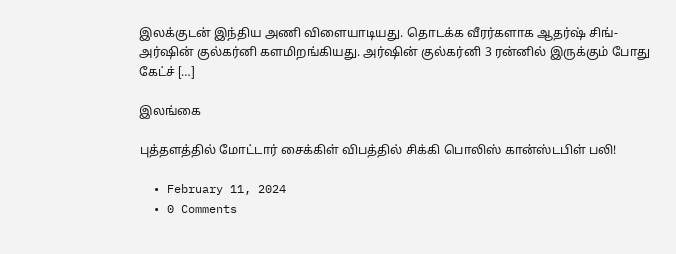இலக்குடன் இந்திய அணி விளையாடியது. தொடக்க வீரர்களாக ஆதர்ஷ் சிங்- அர்ஷின் குல்கர்னி களமிறங்கியது. அர்ஷின் குல்கர்னி 3 ரன்னில் இருக்கும் போது கேட்ச் […]

இலங்கை

புத்தளத்தில் மோட்டார் சைக்கிள் விபத்தில் சிக்கி பொலிஸ் கான்ஸ்டபிள் பலி!

  • February 11, 2024
  • 0 Comments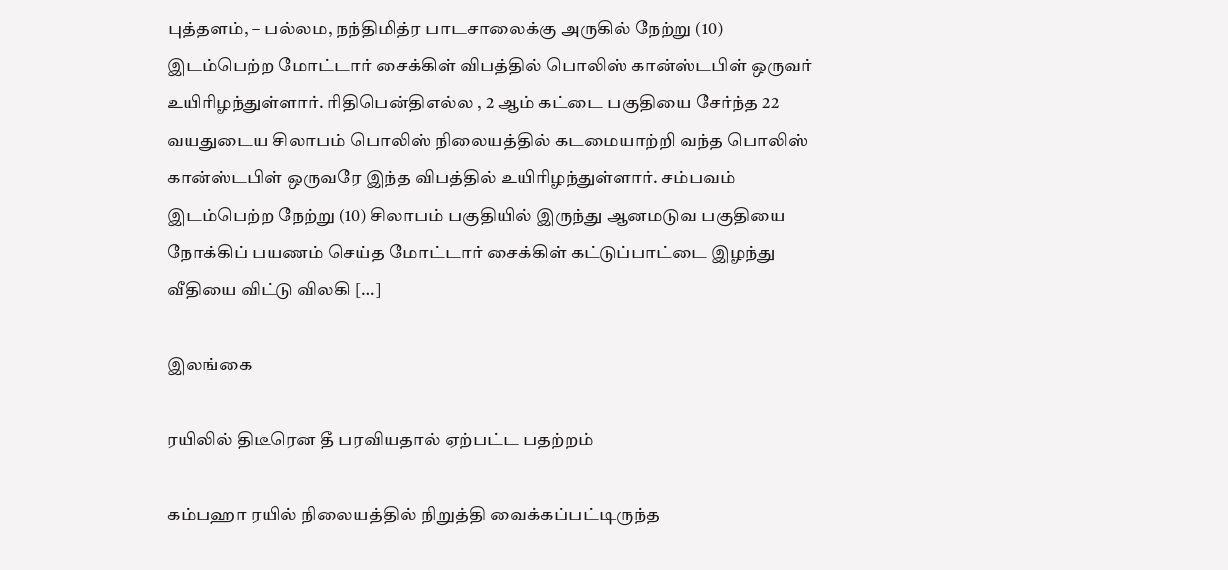புத்தளம், – பல்லம, நந்திமித்ர பாடசாலைக்கு அருகில் நேற்று (10) இடம்பெற்ற மோட்டார் சைக்கிள் விபத்தில் பொலிஸ் கான்ஸ்டபிள் ஒருவர் உயிரிழந்துள்ளார். ரிதிபென்திஎல்ல , 2 ஆம் கட்டை பகுதியை சேர்ந்த 22 வயதுடைய சிலாபம் பொலிஸ் நிலையத்தில் கடமையாற்றி வந்த பொலிஸ் கான்ஸ்டபிள் ஒருவரே இந்த விபத்தில் உயிரிழந்துள்ளார். சம்பவம் இடம்பெற்ற நேற்று (10) சிலாபம் பகுதியில் இருந்து ஆனமடுவ பகுதியை நோக்கிப் பயணம் செய்த மோட்டார் சைக்கிள் கட்டுப்பாட்டை இழந்து வீதியை விட்டு விலகி […]

இலங்கை

ரயிலில் திடீரென தீ பரவியதால் ஏற்பட்ட பதற்றம்

கம்பஹா ரயில் நிலையத்தில் நிறுத்தி வைக்கப்பட்டிருந்த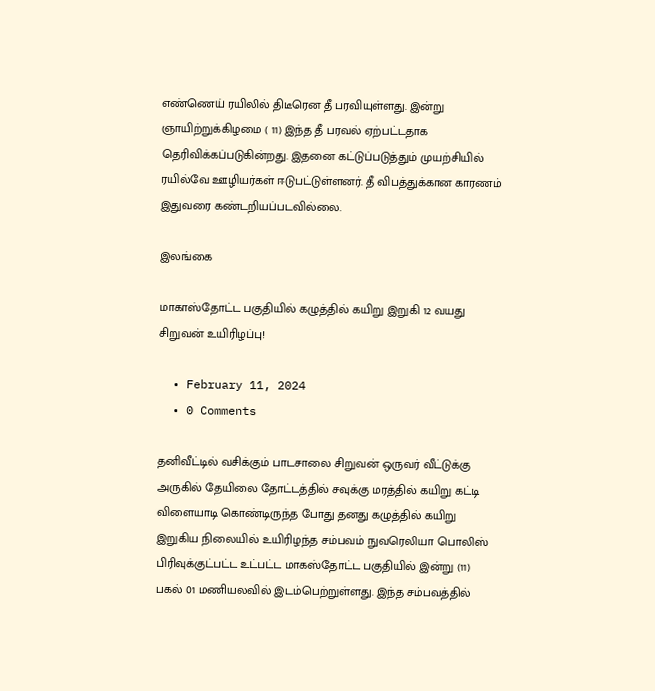எண்ணெய் ரயிலில் திடீரென தீ பரவியுள்ளது. இன்று ஞாயிற்றுக்கிழமை ( 11) இந்த தீ பரவல் ஏற்பட்டதாக தெரிவிக்கப்படுகின்றது. இதனை கட்டுப்படுத்தும் முயற்சியில் ரயில்வே ஊழியர்கள் ஈடுபட்டுள்ளனர். தீ விபத்துக்கான காரணம் இதுவரை கண்டறியப்படவில்லை.

இலங்கை

மாகாஸ்தோட்ட பகுதியில் கழுத்தில் கயிறு இறுகி 12 வயது சிறுவன் உயிரிழப்பு!

  • February 11, 2024
  • 0 Comments

தனிவீட்டில் வசிக்கும் பாடசாலை சிறுவன் ஒருவர் வீட்டுக்கு அருகில் தேயிலை தோட்டத்தில் சவுக்கு மரத்தில் கயிறு கட்டி விளையாடி கொண்டிருந்த போது தனது கழுத்தில் கயிறு இறுகிய நிலையில் உயிரிழந்த சம்பவம் நுவரெலியா பொலிஸ் பிரிவுக்குட்பட்ட உட்பட்ட மாகஸ்தோட்ட பகுதியில் இன்று (11) பகல் 01 மணியலவில் இடம்பெற்றுள்ளது. இந்த சம்பவத்தில்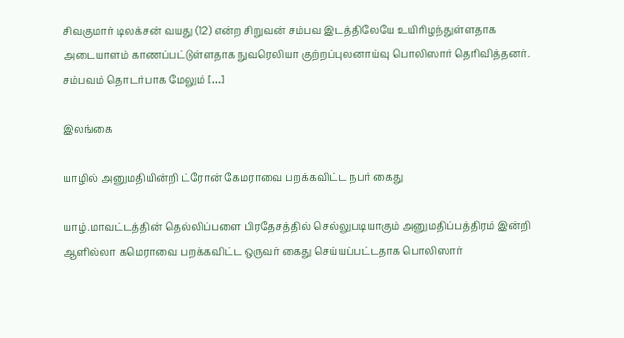சிவகுமார் டிலக்சன் வயது (12) என்ற சிறுவன் சம்பவ இடத்திலேயே உயிரிழந்துள்ளதாக அடையாளம் காணப்பட்டுள்ளதாக நுவரெலியா குற்றப்புலனாய்வு பொலிஸார் தெரிவித்தனர். சம்பவம் தொடர்பாக மேலும் […]

இலங்கை

யாழில் அனுமதியின்றி ட்ரோன் கேமராவை பறக்கவிட்ட நபர் கைது

யாழ்.மாவட்டத்தின் தெல்லிப்பளை பிரதேசத்தில் செல்லுபடியாகும் அனுமதிப்பத்திரம் இன்றி ஆளில்லா கமெராவை பறக்கவிட்ட ஒருவர் கைது செய்யப்பட்டதாக பொலிஸார்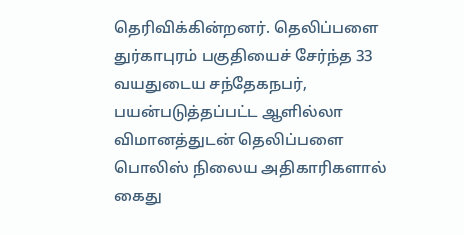தெரிவிக்கின்றனர். தெலிப்பளை துர்காபுரம் பகுதியைச் சேர்ந்த 33 வயதுடைய சந்தேகநபர், பயன்படுத்தப்பட்ட ஆளில்லா விமானத்துடன் தெலிப்பளை பொலிஸ் நிலைய அதிகாரிகளால் கைது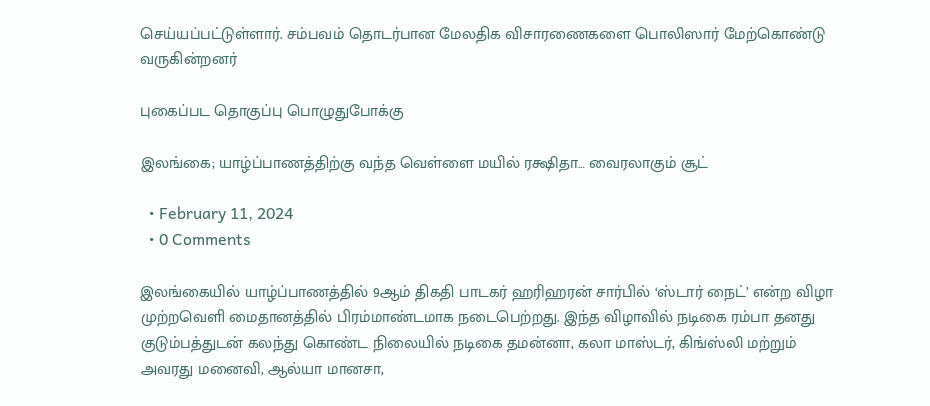செய்யப்பட்டுள்ளார். சம்பவம் தொடர்பான மேலதிக விசாரணைகளை பொலிஸார் மேற்கொண்டு வருகின்றனர்

புகைப்பட தொகுப்பு பொழுதுபோக்கு

இலங்கை; யாழ்ப்பாணத்திற்கு வந்த வெள்ளை மயில் ரக்ஷிதா… வைரலாகும் சூட்

  • February 11, 2024
  • 0 Comments

இலங்கையில் யாழ்ப்பாணத்தில் 9ஆம் திகதி பாடகர் ஹரிஹரன் சார்பில் ‘ஸ்டார் நைட்’ என்ற விழா முற்றவெளி மைதானத்தில் பிரம்மாண்டமாக நடைபெற்றது. இந்த விழாவில் நடிகை ரம்பா தனது குடும்பத்துடன் கலந்து கொண்ட நிலையில் நடிகை தமன்னா, கலா மாஸ்டர், கிங்ஸ்லி மற்றும் அவரது மனைவி, ஆல்யா மானசா,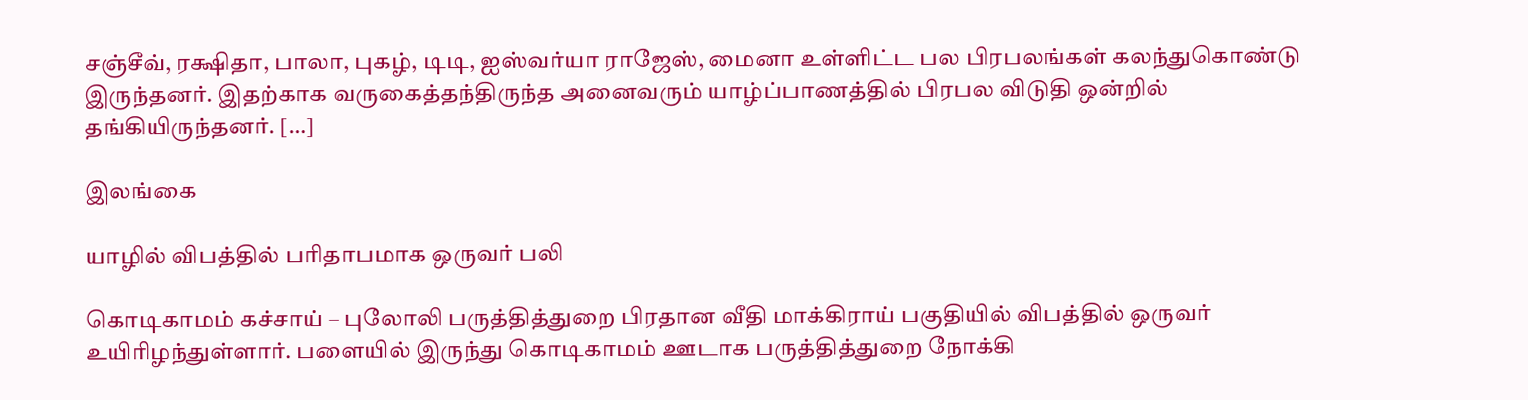சஞ்சீவ், ரக்ஷிதா, பாலா, புகழ், டிடி, ஐஸ்வர்யா ராஜேஸ், மைனா உள்ளிட்ட பல பிரபலங்கள் கலந்துகொண்டு இருந்தனர். இதற்காக வருகைத்தந்திருந்த அனைவரும் யாழ்ப்பாணத்தில் பிரபல விடுதி ஒன்றில் தங்கியிருந்தனர். […]

இலங்கை

யாழில் விபத்தில் பரிதாபமாக ஒருவர் பலி

கொடிகாமம் கச்சாய் – புலோலி பருத்தித்துறை பிரதான வீதி மாக்கிராய் பகுதியில் விபத்தில் ஒருவர் உயிரிழந்துள்ளார். பளையில் இருந்து கொடிகாமம் ஊடாக பருத்தித்துறை நோக்கி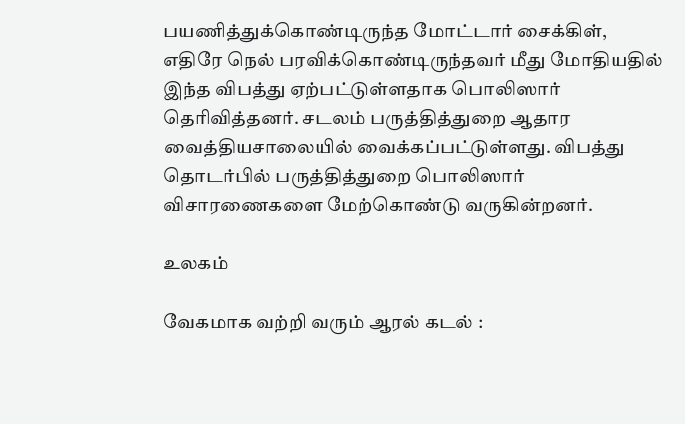பயணித்துக்கொண்டிருந்த மோட்டார் சைக்கிள், எதிரே நெல் பரவிக்கொண்டிருந்தவர் மீது மோதியதில் இந்த விபத்து ஏற்பட்டுள்ளதாக பொலிஸார் தெரிவித்தனர். சடலம் பருத்தித்துறை ஆதார வைத்தியசாலையில் வைக்கப்பட்டுள்ளது. விபத்து தொடர்பில் பருத்தித்துறை பொலிஸார் விசாரணைகளை மேற்கொண்டு வருகின்றனர்.

உலகம்

வேகமாக வற்றி வரும் ஆரல் கடல் :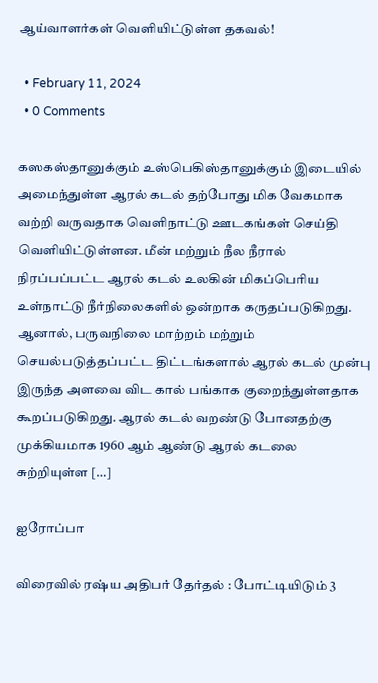ஆய்வாளர்கள் வெளியிட்டுள்ள தகவல்!

  • February 11, 2024
  • 0 Comments

கஸகஸ்தானுக்கும் உஸ்பெகிஸ்தானுக்கும் இடையில் அமைந்துள்ள ஆரல் கடல் தற்போது மிக வேகமாக வற்றி வருவதாக வெளிநாட்டு ஊடகங்கள் செய்தி வெளியிட்டுள்ளன. மீன் மற்றும் நீல நீரால் நிரப்பப்பட்ட ஆரல் கடல் உலகின் மிகப்பெரிய உள்நாட்டு நீர்நிலைகளில் ஒன்றாக கருதப்படுகிறது. ஆனால், பருவநிலை மாற்றம் மற்றும் செயல்படுத்தப்பட்ட திட்டங்களால் ஆரல் கடல் முன்பு இருந்த அளவை விட கால் பங்காக குறைந்துள்ளதாக கூறப்படுகிறது. ஆரல் கடல் வறண்டு போனதற்கு முக்கியமாக 1960 ஆம் ஆண்டு ஆரல் கடலை சுற்றியுள்ள […]

ஐரோப்பா

விரைவில் ரஷ்ய அதிபர் தேர்தல் : போட்டியிடும் 3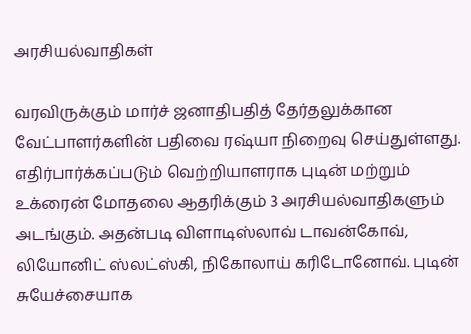அரசியல்வாதிகள்

வரவிருக்கும் மார்ச் ஜனாதிபதித் தேர்தலுக்கான வேட்பாளர்களின் பதிவை ரஷ்யா நிறைவு செய்துள்ளது. எதிர்பார்க்கப்படும் வெற்றியாளராக புடின் மற்றும் உக்ரைன் மோதலை ஆதரிக்கும் 3 அரசியல்வாதிகளும் அடங்கும். அதன்படி விளாடிஸ்லாவ் டாவன்கோவ், லியோனிட் ஸ்லட்ஸ்கி, நிகோலாய் கரிடோனோவ். புடின் சுயேச்சையாக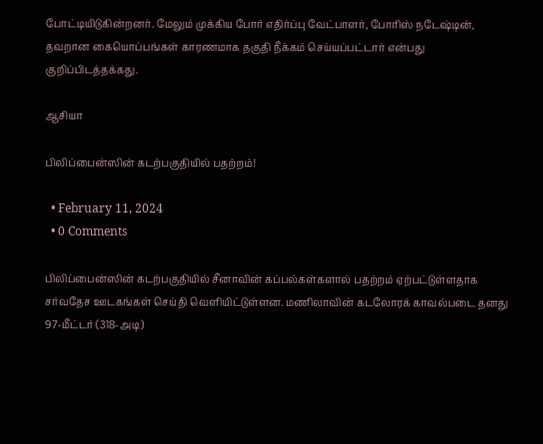போட்டியிடுகின்றனர். மேலும் முக்கிய போர் எதிர்ப்பு வேட்பாளர், போரிஸ் நடேஷ்டின், தவறான கையொப்பங்கள் காரணமாக தகுதி நீக்கம் செய்யப்பட்டார் என்பது குறிப்பிடத்தக்கது.

ஆசியா

பிலிப்பைன்ஸின் கடற்பகுதியில் பதற்றம்!

  • February 11, 2024
  • 0 Comments

பிலிப்பைன்ஸின் கடற்பகுதியில் சீனாவின் கப்பல்கள்களால் பதற்றம் ஏற்பட்டுள்ளதாக  சர்வதேச ஊடகங்கள் செய்தி வெளியிட்டுள்ளன. மணிலாவின் கடலோரக் காவல்படை தனது 97-மீட்டர் (318-அடி)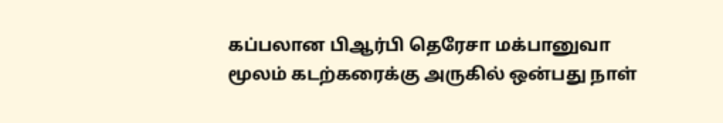கப்பலான பிஆர்பி தெரேசா மக்பானுவா மூலம் கடற்கரைக்கு அருகில் ஒன்பது நாள்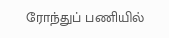ரோந்துப் பணியில்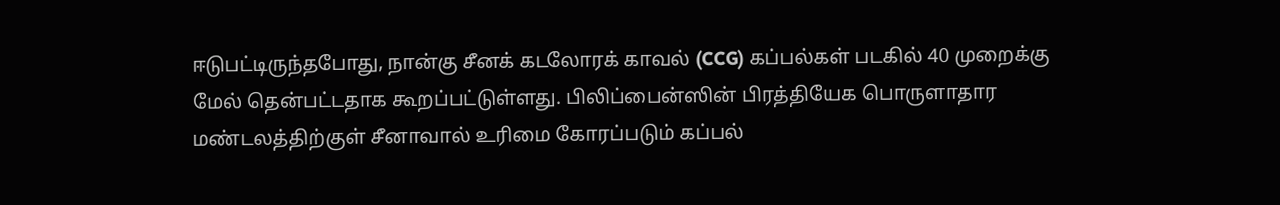ஈடுபட்டிருந்தபோது, நான்கு சீனக் கடலோரக் காவல் (CCG) கப்பல்கள் படகில் 40 முறைக்கு மேல் தென்பட்டதாக கூறப்பட்டுள்ளது. பிலிப்பைன்ஸின் பிரத்தியேக பொருளாதார மண்டலத்திற்குள் சீனாவால் உரிமை கோரப்படும் கப்பல்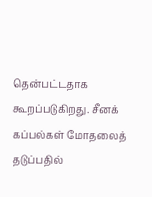தென்பட்டதாக கூறப்படுகிறது. சீனக் கப்பல்கள் மோதலைத் தடுப்பதில்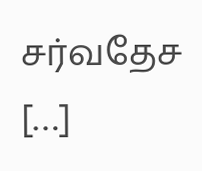சர்வதேச […]